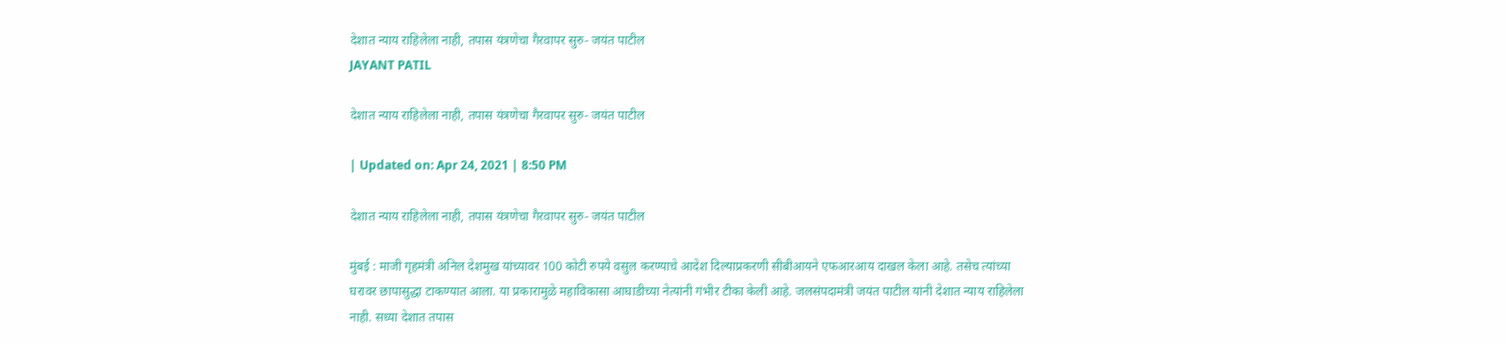देशात न्याय राहिलेला नाही, तपास यंत्रणेचा गैरवापर सुरु- जयंत पाटील
JAYANT PATIL

देशात न्याय राहिलेला नाही, तपास यंत्रणेचा गैरवापर सुरु- जयंत पाटील

| Updated on: Apr 24, 2021 | 8:50 PM

देशात न्याय राहिलेला नाही, तपास यंत्रणेचा गैरवापर सुरु- जयंत पाटील

मुंबई : माजी गृहमंत्री अनिल देशमुख यांच्यावर 100 कोटी रुपये वसुल करण्याचे आदेश दिल्याप्रकरणी सीबीआयने एफआरआय दाखल केला आहे. तसेच त्यांच्या घरावर छापासुद्धा टाकण्यात आला. या प्रकारामुळे महाविकासा आघाडीच्या नेत्यांनी गंभीर टीका केली आहे. जलसंपदामंत्री जयंत पाटील यांनी देशात न्याय राहिलेला नाही. सध्या देशात तपास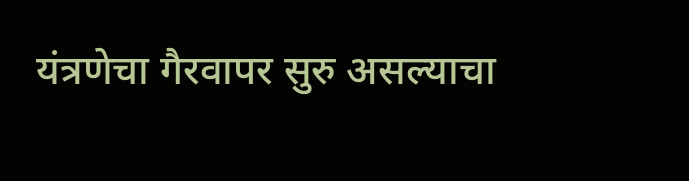यंत्रणेचा गैरवापर सुरु असल्याचा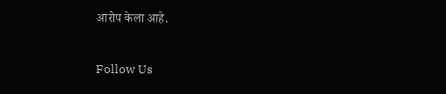आरोप केला आहे.

Follow Us